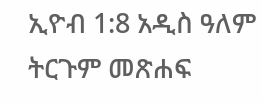ኢዮብ 1:8 አዲስ ዓለም ትርጉም መጽሐፍ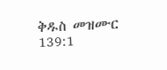ቅዱስ መዝሙር 139:1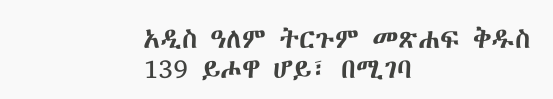አዲስ ዓለም ትርጉም መጽሐፍ ቅዱስ 139 ይሖዋ ሆይ፣ በሚገባ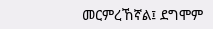መርምረኸኛል፤ ደግሞም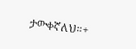ታውቀኛለህ።+